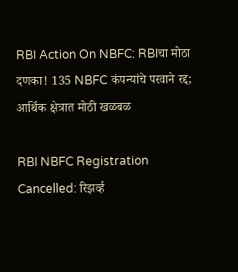RBI Action On NBFC: RBIचा मोठा दणका! 135 NBFC कंपन्यांचे परवाने रद्द; आर्थिक क्षेत्रात मोठी खळबळ

RBI NBFC Registration Cancelled: रिझर्व्ह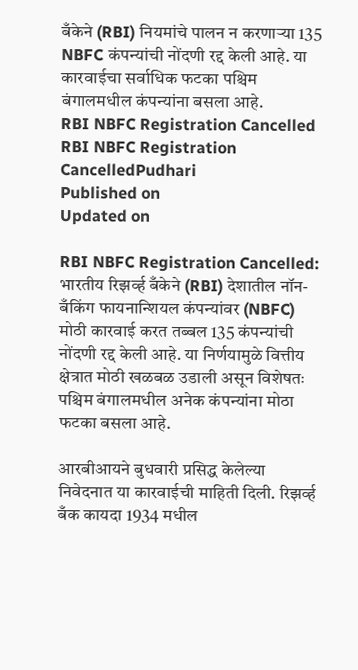बँकेने (RBI) नियमांचे पालन न करणाऱ्या 135 NBFC कंपन्यांची नोंदणी रद्द केली आहे. या कारवाईचा सर्वाधिक फटका पश्चिम बंगालमधील कंपन्यांना बसला आहे.
RBI NBFC Registration Cancelled
RBI NBFC Registration CancelledPudhari
Published on
Updated on

RBI NBFC Registration Cancelled: भारतीय रिझर्व्ह बँकेने (RBI) देशातील नॉन-बँकिंग फायनान्शियल कंपन्यांवर (NBFC) मोठी कारवाई करत तब्बल 135 कंपन्यांची नोंदणी रद्द केली आहे. या निर्णयामुळे वित्तीय क्षेत्रात मोठी खळबळ उडाली असून विशेषतः पश्चिम बंगालमधील अनेक कंपन्यांना मोठा फटका बसला आहे.

आरबीआयने बुधवारी प्रसिद्ध केलेल्या निवेदनात या कारवाईची माहिती दिली. रिझर्व्ह बँक कायदा 1934 मधील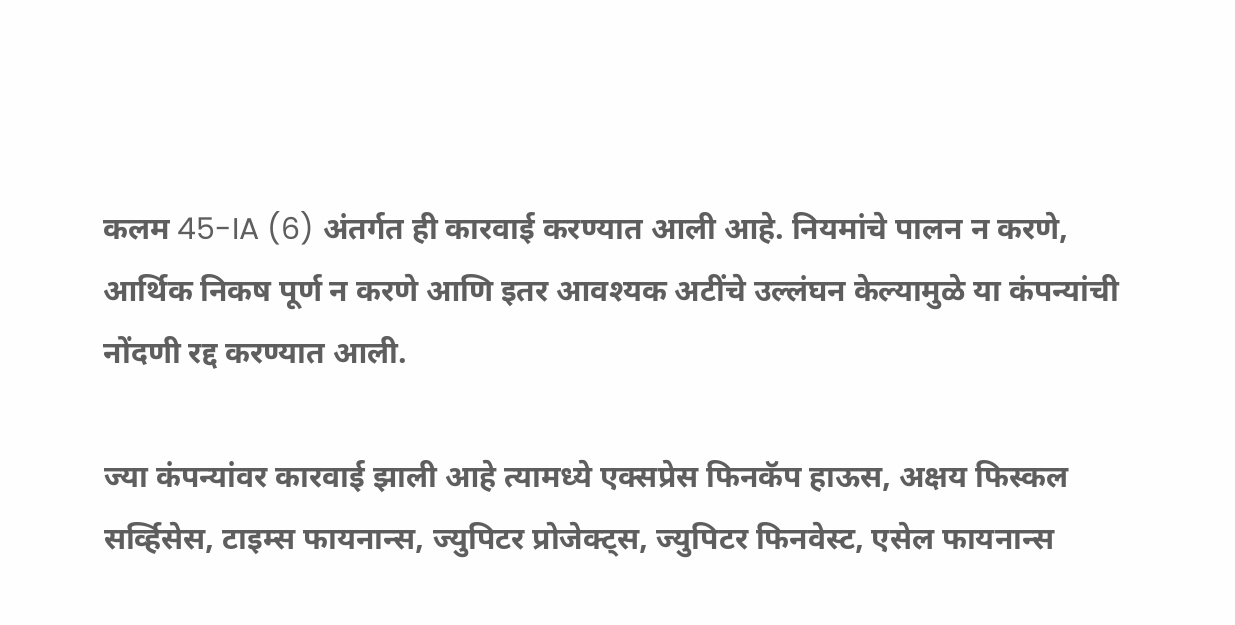कलम 45-IA (6) अंतर्गत ही कारवाई करण्यात आली आहे. नियमांचे पालन न करणे, आर्थिक निकष पूर्ण न करणे आणि इतर आवश्यक अटींचे उल्लंघन केल्यामुळे या कंपन्यांची नोंदणी रद्द करण्यात आली.

ज्या कंपन्यांवर कारवाई झाली आहे त्यामध्ये एक्सप्रेस फिनकॅप हाऊस, अक्षय फिस्कल सर्व्हिसेस, टाइम्स फायनान्स, ज्युपिटर प्रोजेक्ट्स, ज्युपिटर फिनवेस्ट, एसेल फायनान्स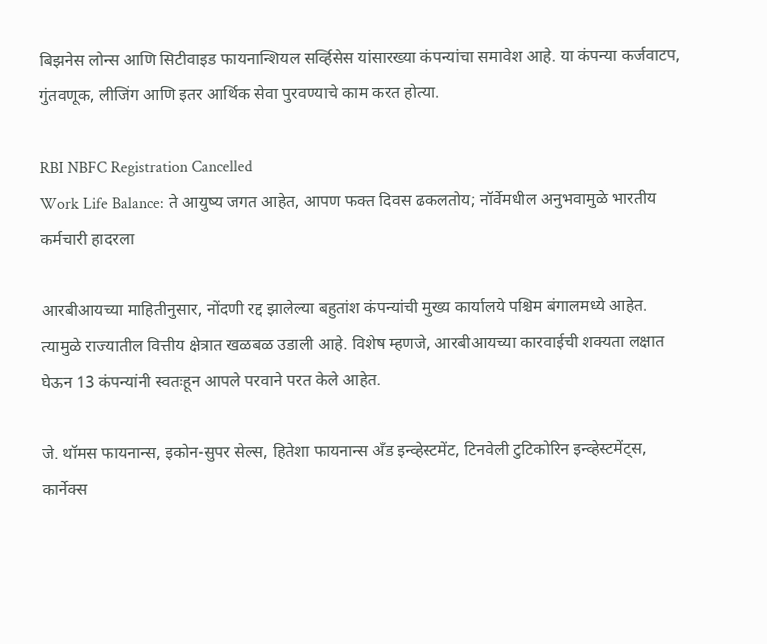बिझनेस लोन्स आणि सिटीवाइड फायनान्शियल सर्व्हिसेस यांसारख्या कंपन्यांचा समावेश आहे. या कंपन्या कर्जवाटप, गुंतवणूक, लीजिंग आणि इतर आर्थिक सेवा पुरवण्याचे काम करत होत्या.

RBI NBFC Registration Cancelled
Work Life Balance: ते आयुष्य जगत आहेत, आपण फक्त दिवस ढकलतोय; नॉर्वेमधील अनुभवामुळे भारतीय कर्मचारी हादरला

आरबीआयच्या माहितीनुसार, नोंदणी रद्द झालेल्या बहुतांश कंपन्यांची मुख्य कार्यालये पश्चिम बंगालमध्ये आहेत. त्यामुळे राज्यातील वित्तीय क्षेत्रात खळबळ उडाली आहे. विशेष म्हणजे, आरबीआयच्या कारवाईची शक्यता लक्षात घेऊन 13 कंपन्यांनी स्वतःहून आपले परवाने परत केले आहेत.

जे. थॉमस फायनान्स, इकोन-सुपर सेल्स, हितेशा फायनान्स अँड इन्व्हेस्टमेंट, टिनवेली टुटिकोरिन इन्व्हेस्टमेंट्स, कार्नेक्स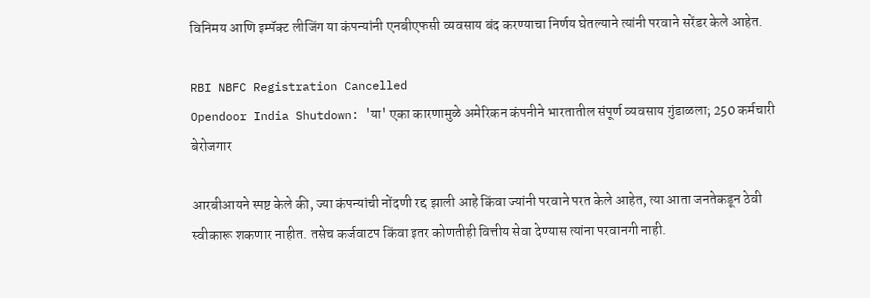विनिमय आणि इम्पॅक्ट लीजिंग या कंपन्यांनी एनबीएफसी व्यवसाय बंद करण्याचा निर्णय घेतल्याने त्यांनी परवाने सरेंडर केले आहेत.

RBI NBFC Registration Cancelled
Opendoor India Shutdown: 'या' एका कारणामुळे अमेरिकन कंपनीने भारतातील संपूर्ण व्यवसाय गुंडाळला; 250 कर्मचारी बेरोजगार

आरबीआयने स्पष्ट केले की, ज्या कंपन्यांची नोंदणी रद्द झाली आहे किंवा ज्यांनी परवाने परत केले आहेत, त्या आता जनतेकडून ठेवी स्वीकारू शकणार नाहीत. तसेच कर्जवाटप किंवा इतर कोणतीही वित्तीय सेवा देण्यास त्यांना परवानगी नाही.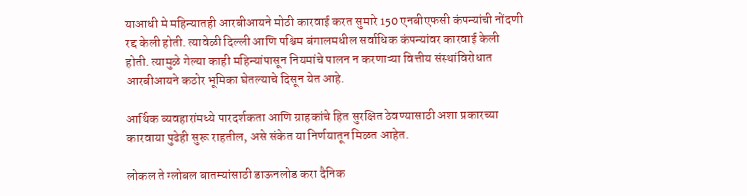याआधी मे महिन्यातही आरबीआयने मोठी कारवाई करत सुमारे 150 एनबीएफसी कंपन्यांची नोंदणी रद्द केली होती. त्यावेळी दिल्ली आणि पश्चिम बंगालमधील सर्वाधिक कंपन्यांवर कारवाई केली होती. त्यामुळे गेल्या काही महिन्यांपासून नियमांचे पालन न करणाऱ्या वित्तीय संस्थांविरोधात आरबीआयने कठोर भूमिका घेतल्याचे दिसून येत आहे.

आर्थिक व्यवहारांमध्ये पारदर्शकता आणि ग्राहकांचे हित सुरक्षित ठेवण्यासाठी अशा प्रकारच्या कारवाया पुढेही सुरू राहतील, असे संकेत या निर्णयातून मिळत आहेत.

लोकल ते ग्लोबल बातम्यांसाठी डाऊनलोड करा दैनिक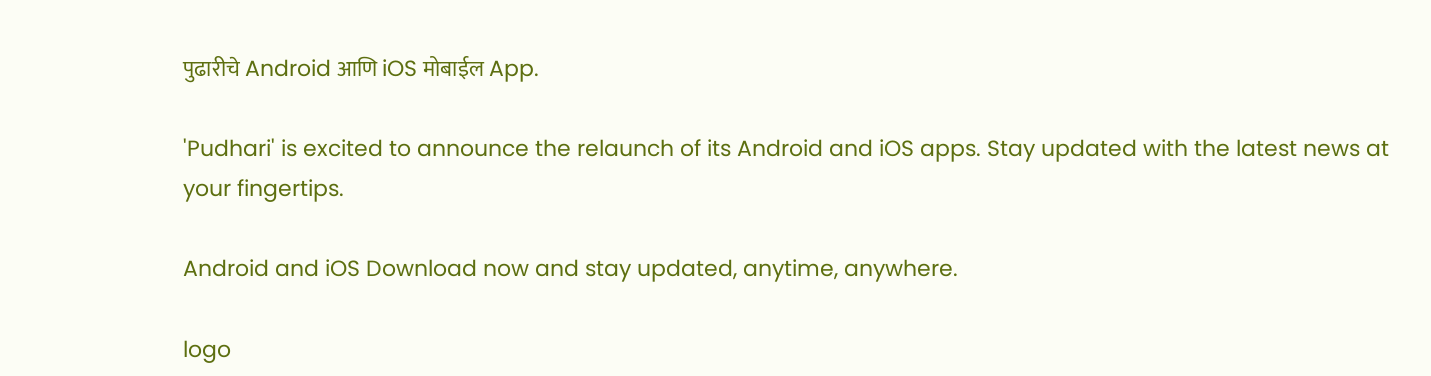पुढारीचे Android आणि iOS मोबाईल App.

'Pudhari' is excited to announce the relaunch of its Android and iOS apps. Stay updated with the latest news at your fingertips.

Android and iOS Download now and stay updated, anytime, anywhere.

logo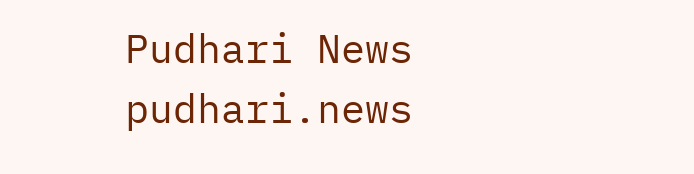Pudhari News
pudhari.news